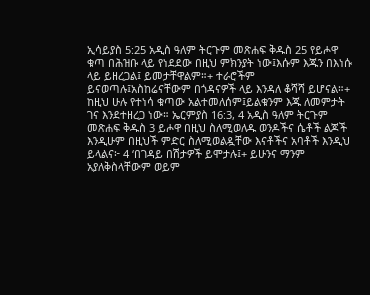ኢሳይያስ 5:25 አዲስ ዓለም ትርጉም መጽሐፍ ቅዱስ 25 የይሖዋ ቁጣ በሕዝቡ ላይ የነደደው በዚህ ምክንያት ነው፤እሱም እጁን በእነሱ ላይ ይዘረጋል፤ ይመታቸዋልም።+ ተራሮችም ይናወጣሉ፤አስከሬናቸውም በጎዳናዎች ላይ እንዳለ ቆሻሻ ይሆናል።+ ከዚህ ሁሉ የተነሳ ቁጣው አልተመለሰም፤ይልቁንም እጁ ለመምታት ገና እንደተዘረጋ ነው። ኤርምያስ 16:3, 4 አዲስ ዓለም ትርጉም መጽሐፍ ቅዱስ 3 ይሖዋ በዚህ ስለሚወለዱ ወንዶችና ሴቶች ልጆች እንዲሁም በዚህች ምድር ስለሚወልዷቸው እናቶችና አባቶች እንዲህ ይላልና፦ 4 ‘በገዳይ በሽታዎች ይሞታሉ፤+ ይሁንና ማንም አያለቅስላቸውም ወይም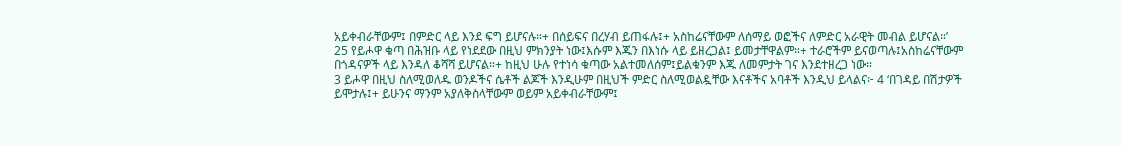አይቀብራቸውም፤ በምድር ላይ እንደ ፍግ ይሆናሉ።+ በሰይፍና በረሃብ ይጠፋሉ፤+ አስከሬናቸውም ለሰማይ ወፎችና ለምድር አራዊት መብል ይሆናል።’
25 የይሖዋ ቁጣ በሕዝቡ ላይ የነደደው በዚህ ምክንያት ነው፤እሱም እጁን በእነሱ ላይ ይዘረጋል፤ ይመታቸዋልም።+ ተራሮችም ይናወጣሉ፤አስከሬናቸውም በጎዳናዎች ላይ እንዳለ ቆሻሻ ይሆናል።+ ከዚህ ሁሉ የተነሳ ቁጣው አልተመለሰም፤ይልቁንም እጁ ለመምታት ገና እንደተዘረጋ ነው።
3 ይሖዋ በዚህ ስለሚወለዱ ወንዶችና ሴቶች ልጆች እንዲሁም በዚህች ምድር ስለሚወልዷቸው እናቶችና አባቶች እንዲህ ይላልና፦ 4 ‘በገዳይ በሽታዎች ይሞታሉ፤+ ይሁንና ማንም አያለቅስላቸውም ወይም አይቀብራቸውም፤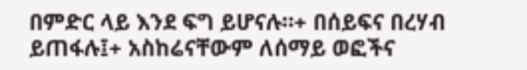በምድር ላይ እንደ ፍግ ይሆናሉ።+ በሰይፍና በረሃብ ይጠፋሉ፤+ አስከሬናቸውም ለሰማይ ወፎችና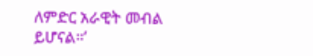ለምድር አራዊት መብል ይሆናል።’